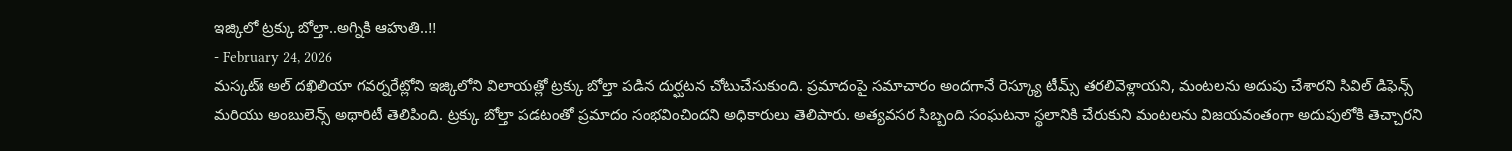ఇజ్కిలో ట్రక్కు బోల్తా..అగ్నికి ఆహుతి..!!
- February 24, 2026
మస్కట్ః అల్ దఖిలియా గవర్నరేట్లోని ఇజ్కిలోని విలాయత్లో ట్రక్కు బోల్తా పడిన దుర్ఘటన చోటుచేసుకుంది. ప్రమాదంపై సమాచారం అందగానే రెస్క్యూ టీమ్స్ తరలివెళ్లాయని, మంటలను అదుపు చేశారని సివిల్ డిఫెన్స్ మరియు అంబులెన్స్ అథారిటీ తెలిపింది. ట్రక్కు బోల్తా పడటంతో ప్రమాదం సంభవించిందని అధికారులు తెలిపారు. అత్యవసర సిబ్బంది సంఘటనా స్థలానికి చేరుకుని మంటలను విజయవంతంగా అదుపులోకి తెచ్చారని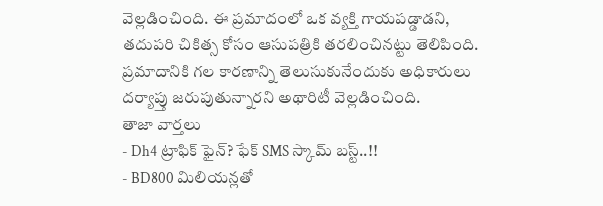వెల్లడించింది. ఈ ప్రమాదంలో ఒక వ్యక్తి గాయపడ్డాడని, తదుపరి చికిత్స కోసం ఆసుపత్రికి తరలించినట్టు తెలిపింది. ప్రమాదానికి గల కారణాన్ని తెలుసుకునేందుకు అధికారులు దర్యాప్తు జరుపుతున్నారని అథారిటీ వెల్లడించింది.
తాజా వార్తలు
- Dh4 ట్రాఫిక్ ఫైన్? ఫేక్ SMS స్కామ్ బస్ట్..!!
- BD800 మిలియన్లతో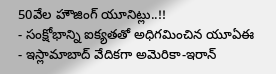50వేల హౌజింగ్ యూనిట్లు..!!
- సంక్షోభాన్ని ఐక్యతతో అధిగమించిన యూఏఈ
- ఇస్లామాబాద్ వేదికగా అమెరికా-ఇరాన్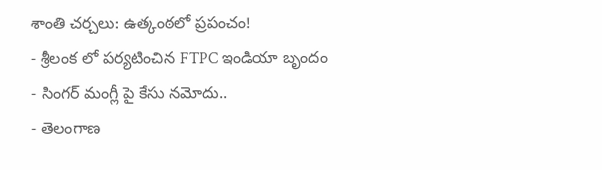శాంతి చర్చలు: ఉత్కంఠలో ప్రపంచం!
- శ్రీలంక లో పర్యటించిన FTPC ఇండియా బృందం
- సింగర్ మంగ్లీ పై కేసు నమోదు..
- తెలంగాణ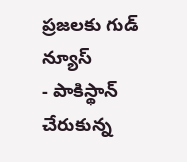ప్రజలకు గుడ్ న్యూస్
- పాకిస్థాన్ చేరుకున్న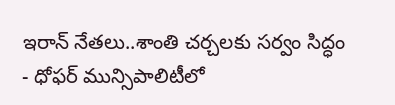ఇరాన్ నేతలు..శాంతి చర్చలకు సర్వం సిద్ధం
- ధోఫర్ మున్సిపాలిటీలో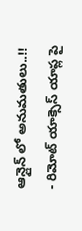ఆన్లైన్ లో అనుమతులు..!!
- రిమోట్ యాక్సెస్ యాప్ల పై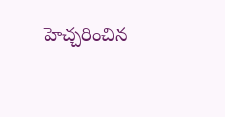హెచ్చరించిన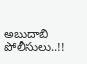అబుదాబి పోలీసులు..!!